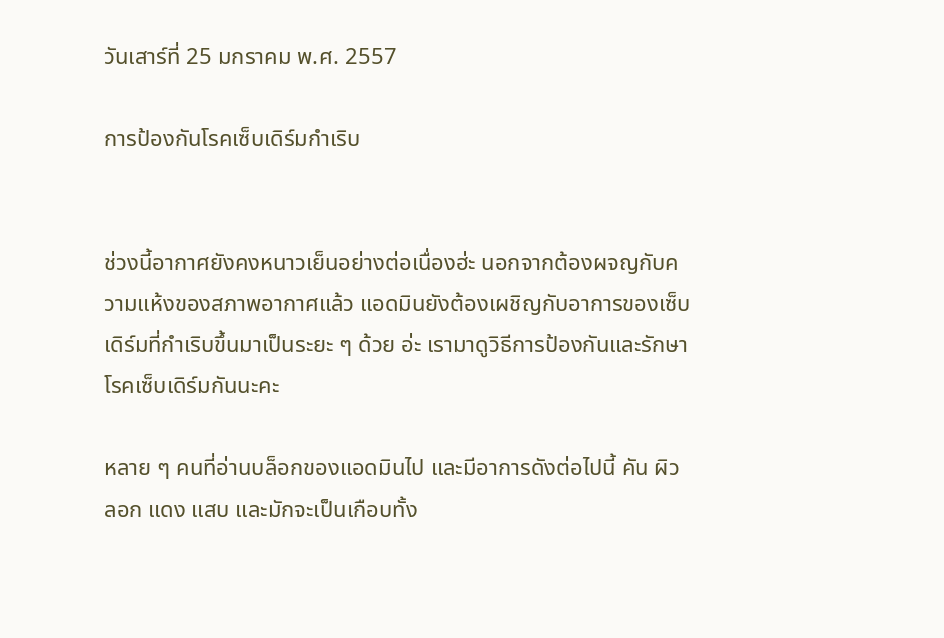วันเสาร์ที่ 25 มกราคม พ.ศ. 2557

การป้องกันโรคเซ็บเดิร์มกำเริบ


ช่วงนี้อากาศยังคงหนาวเย็นอย่างต่อเนื่องฮ่ะ นอกจากต้องผจญกับความแห้งของสภาพอากาศแล้ว แอดมินยังต้องเผชิญกับอาการของเซ็บเดิร์มที่กำเริบขึ้นมาเป็นระยะ ๆ ด้วย อ่ะ เรามาดูวิธีการป้องกันและรักษาโรคเซ็บเดิร์มกันนะคะ

หลาย ๆ คนที่อ่านบล็อกของแอดมินไป และมีอาการดังต่อไปนี้ คัน ผิวลอก แดง แสบ และมักจะเป็นเกือบทั้ง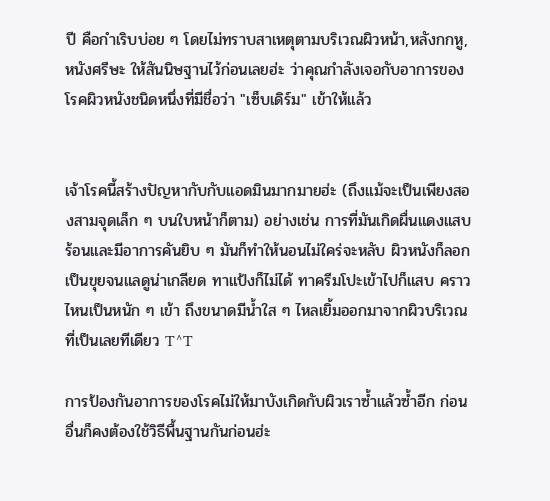ปี คือกำเริบบ่อย ๆ โดยไม่ทราบสาเหตุตามบริเวณผิวหน้า,หลังกกหู,หนังศรีษะ ให้สันนิษฐานไว้ก่อนเลยฮ่ะ ว่าคุณกำลังเจอกับอาการของโรคผิวหนังชนิดหนึ่งที่มีชื่อว่า "เซ็บเดิร์ม" เข้าให้แล้ว


เจ้าโรคนี้สร้างปัญหากับกับแอดมินมากมายฮ่ะ (ถึงแม้จะเป็นเพียงสองสามจุดเล็ก ๆ บนใบหน้าก็ตาม) อย่างเช่น การที่มันเกิดผื่นแดงแสบร้อนและมีอาการคันยิบ ๆ มันก็ทำให้นอนไม่ใคร่จะหลับ ผิวหนังก็ลอกเป็นขุยจนแลดูน่าเกลียด ทาแป้งก็ไม่ได้ ทาครีมโปะเข้าไปก็แสบ คราวไหนเป็นหนัก ๆ เข้า ถึงขนาดมีน้ำใส ๆ ไหลเยิ้มออกมาจากผิวบริเวณที่เป็นเลยทีเดียว T^T

การป้องกันอาการของโรคไม่ให้มาบังเกิดกับผิวเราซ้ำแล้วซ้ำอีก ก่อนอื่นก็คงต้องใช้วิธีพื้นฐานกันก่อนฮ่ะ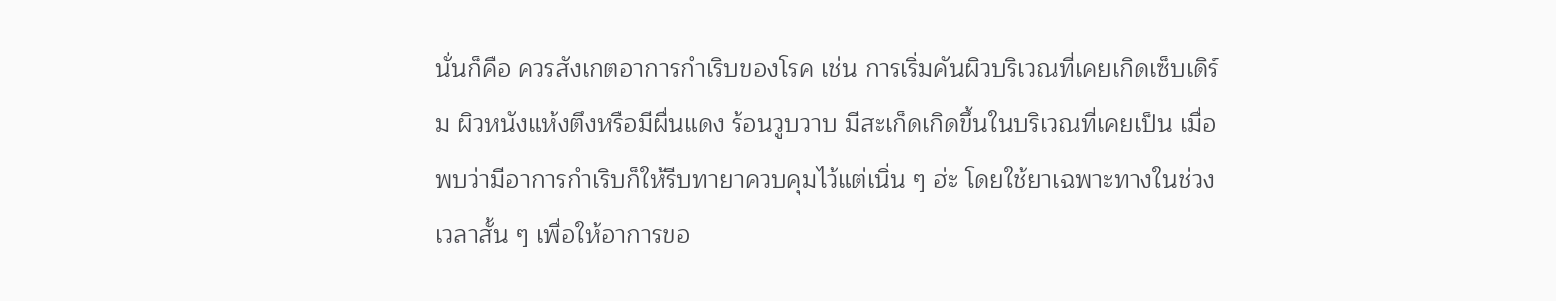นั่นก็คือ ควรสังเกตอาการกำเริบของโรค เช่น การเริ่มคันผิวบริเวณที่เคยเกิดเซ็บเดิร์ม ผิวหนังแห้งตึงหรือมีผื่นแดง ร้อนวูบวาบ มีสะเก็ดเกิดขึ้นในบริเวณที่เคยเป็น เมื่อพบว่ามีอาการกำเริบก็ให้รีบทายาควบคุมไว้แต่เนิ่น ๆ ฮ่ะ โดยใช้ยาเฉพาะทางในช่วงเวลาสั้น ๆ เพื่อให้อาการขอ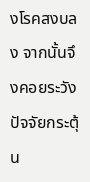งโรคสงบลง จากนั้นจึงคอยระวังปัจจัยกระตุ้น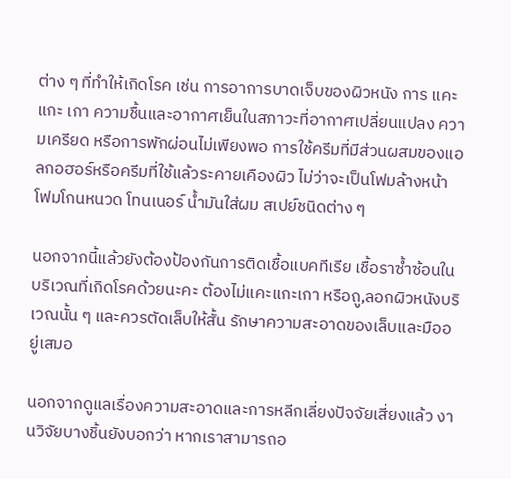ต่าง ๆ ที่ทำให้เกิดโรค เช่น การอาการบาดเจ็บของผิวหนัง การ แคะ แกะ เกา ความชื้นและอากาศเย็นในสภาวะที่อากาศเปลี่ยนแปลง ความเครียด หรือการพักผ่อนไม่เพียงพอ การใช้ครีมที่มีส่วนผสมของแอลกอฮอร์หรือครีมที่ใช้แล้วระคายเคืองผิว ไม่ว่าจะเป็นโฟมล้างหน้า โฟมโกนหนวด โทนเนอร์ น้ำมันใส่ผม สเปย์ชนิดต่าง ๆ

นอกจากนี้แล้วยังต้องป้องกันการติดเชื้อแบคทีเรีย เชื้อราซ้ำซ้อนในบริเวณที่เกิดโรคด้วยนะคะ ต้องไม่แคะแกะเกา หรือถู,ลอกผิวหนังบริเวณนั้น ๆ และควรตัดเล็บให้สั้น รักษาความสะอาดของเล็บและมืออยู่เสมอ

นอกจากดูแลเรื่องความสะอาดและการหลีกเลี่ยงปัจจัยเสี่ยงแล้ว งานวิจัยบางชิ้นยังบอกว่า หากเราสามารถอ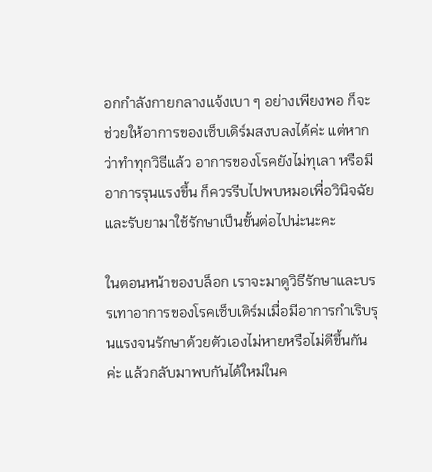อกกำลังกายกลางแจ้งเบา ๆ อย่างเพียงพอ ก็จะช่วยให้อาการของเซ็บเดิร์มสงบลงได้ค่ะ แต่หากว่าทำทุกวิธีแล้ว อาการของโรคยังไม่ทุเลา หรือมีอาการรุนแรงขึ้น ก็ควรรีบไปพบหมอเพื่อวินิจฉัยและรับยามาใช้รักษาเป็นขั้นต่อไปน่ะนะคะ

ในตอนหน้าของบล็อก เราจะมาดูวิธีรักษาและบรรเทาอาการของโรคเซ็บเดิร์มเมื่อมีอาการกำเริบรุนแรงจนรักษาด้วยตัวเองไม่หายหรือไม่ดีขึ้นกันค่ะ แล้วกลับมาพบกันได้ใหม่ในค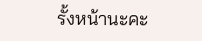รั้งหน้านะคะ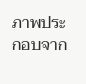ภาพประกอบจาก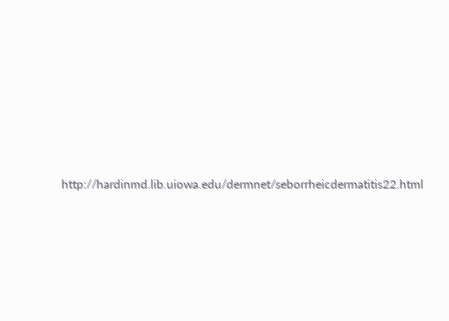http://hardinmd.lib.uiowa.edu/dermnet/seborrheicdermatitis22.html